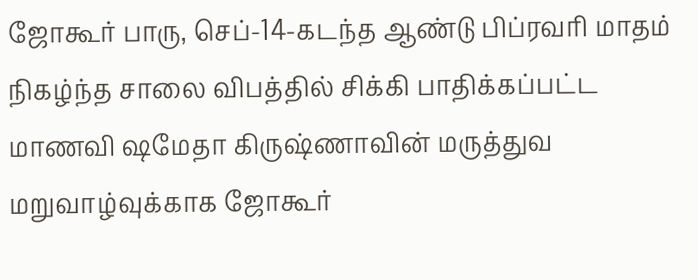ஜோகூர் பாரு, செப்-14-கடந்த ஆண்டு பிப்ரவரி மாதம் நிகழ்ந்த சாலை விபத்தில் சிக்கி பாதிக்கப்பட்ட மாணவி ஷமேதா கிருஷ்ணாவின் மருத்துவ மறுவாழ்வுக்காக ஜோகூர்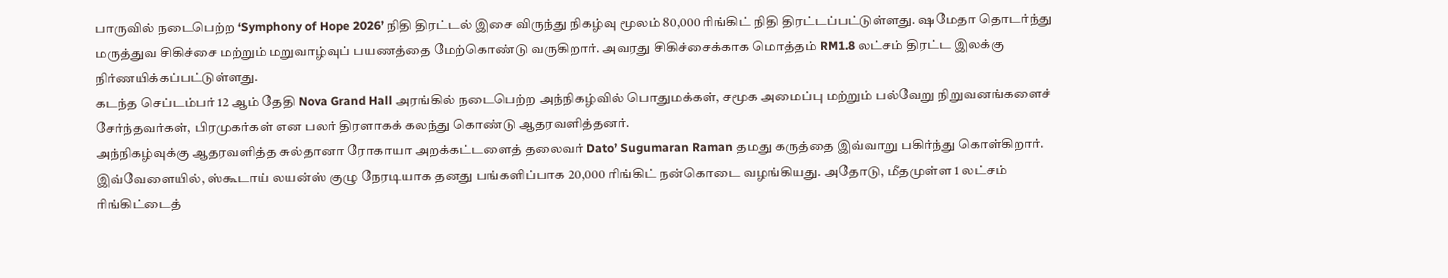பாருவில் நடைபெற்ற ‘Symphony of Hope 2026’ நிதி திரட்டல் இசை விருந்து நிகழ்வு மூலம் 80,000 ரிங்கிட் நிதி திரட்டப்பட்டுள்ளது. ஷமேதா தொடர்ந்து மருத்துவ சிகிச்சை மற்றும் மறுவாழ்வுப் பயணத்தை மேற்கொண்டு வருகிறார். அவரது சிகிச்சைக்காக மொத்தம் RM1.8 லட்சம் திரட்ட இலக்கு நிர்ணயிக்கப்பட்டுள்ளது.
கடந்த செப்டம்பர் 12 ஆம் தேதி Nova Grand Hall அரங்கில் நடைபெற்ற அந்நிகழ்வில் பொதுமக்கள், சமூக அமைப்பு மற்றும் பல்வேறு நிறுவனங்களைச் சேர்ந்தவர்கள், பிரமுகர்கள் என பலர் திரளாகக் கலந்து கொண்டு ஆதரவளித்தனர்.
அந்நிகழ்வுக்கு ஆதரவளித்த சுல்தானா ரோகாயா அறக்கட்டளைத் தலைவர் Dato’ Sugumaran Raman தமது கருத்தை இவ்வாறு பகிர்ந்து கொள்கிறார்.
இவ்வேளையில், ஸ்கூடாய் லயன்ஸ் குழு நேரடியாக தனது பங்களிப்பாக 20,000 ரிங்கிட் நன்கொடை வழங்கியது. அதோடு, மீதமுள்ள 1 லட்சம் ரிங்கிட்டைத்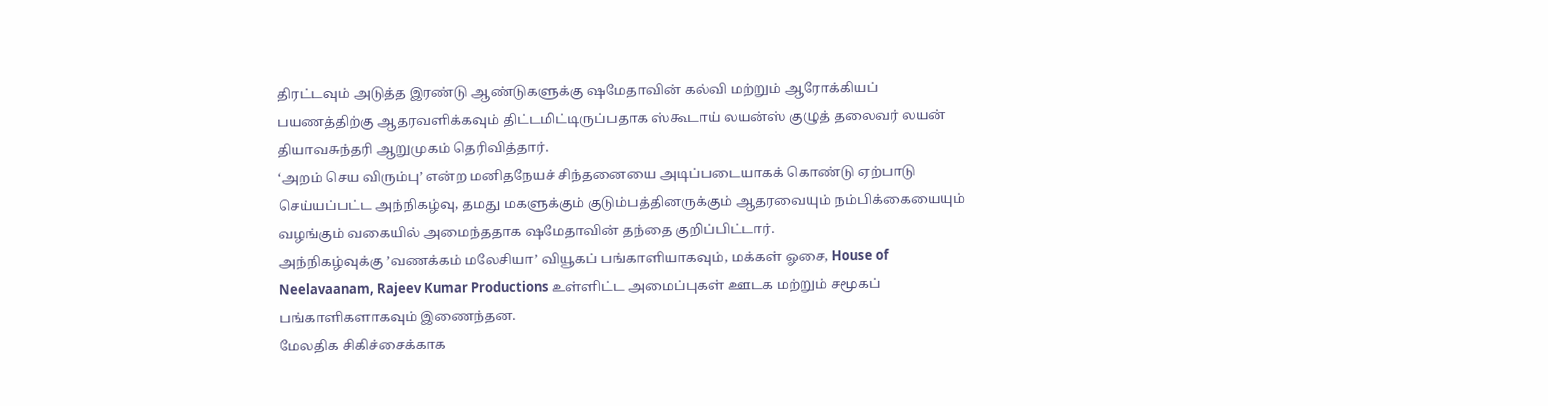திரட்டவும் அடுத்த இரண்டு ஆண்டுகளுக்கு ஷமேதாவின் கல்வி மற்றும் ஆரோக்கியப் பயணத்திற்கு ஆதரவளிக்கவும் திட்டமிட்டிருப்பதாக ஸ்கூடாய் லயன்ஸ் குழுத் தலைவர் லயன் தியாவசுந்தரி ஆறுமுகம் தெரிவித்தார்.
‘அறம் செய விரும்பு’ என்ற மனிதநேயச் சிந்தனையை அடிப்படையாகக் கொண்டு ஏற்பாடு செய்யப்பட்ட அந்நிகழ்வு, தமது மகளுக்கும் குடும்பத்தினருக்கும் ஆதரவையும் நம்பிக்கையையும் வழங்கும் வகையில் அமைந்ததாக ஷமேதாவின் தந்தை குறிப்பிட்டார்.
அந்நிகழ்வுக்கு ’வணக்கம் மலேசியா’ வியூகப் பங்காளியாகவும், மக்கள் ஓசை, House of Neelavaanam, Rajeev Kumar Productions உள்ளிட்ட அமைப்புகள் ஊடக மற்றும் சமூகப் பங்காளிகளாகவும் இணைந்தன.
மேலதிக சிகிச்சைக்காக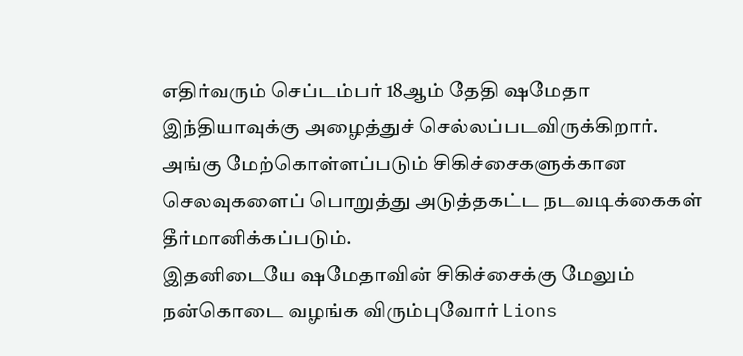எதிர்வரும் செப்டம்பர் 18ஆம் தேதி ஷமேதா இந்தியாவுக்கு அழைத்துச் செல்லப்படவிருக்கிறார். அங்கு மேற்கொள்ளப்படும் சிகிச்சைகளுக்கான செலவுகளைப் பொறுத்து அடுத்தகட்ட நடவடிக்கைகள் தீர்மானிக்கப்படும்.
இதனிடையே ஷமேதாவின் சிகிச்சைக்கு மேலும் நன்கொடை வழங்க விரும்புவோர் Lions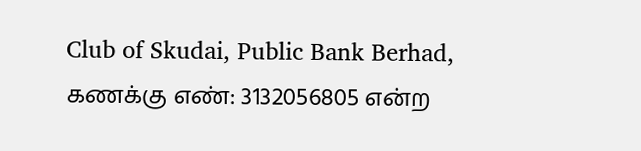Club of Skudai, Public Bank Berhad, கணக்கு எண்: 3132056805 என்ற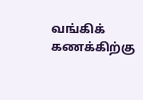வங்கிக் கணக்கிற்கு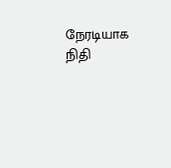நேரடியாக நிதி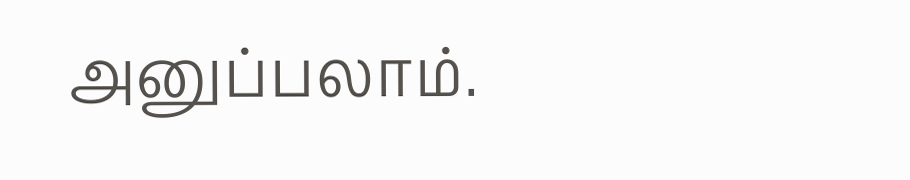அனுப்பலாம்.